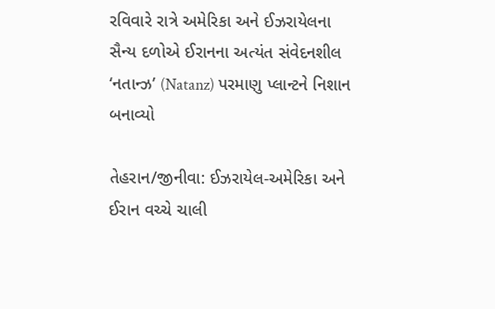રવિવારે રાત્રે અમેરિકા અને ઈઝરાયેલના સૈન્ય દળોએ ઈરાનના અત્યંત સંવેદનશીલ ‘નતાન્ઝ’ (Natanz) પરમાણુ પ્લાન્ટને નિશાન બનાવ્યો

તેહરાન/જીનીવા: ઈઝરાયેલ-અમેરિકા અને ઈરાન વચ્ચે ચાલી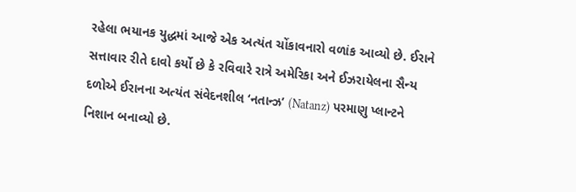રહેલા ભયાનક યુદ્ધમાં આજે એક અત્યંત ચોંકાવનારો વળાંક આવ્યો છે. ઈરાને સત્તાવાર રીતે દાવો કર્યો છે કે રવિવારે રાત્રે અમેરિકા અને ઈઝરાયેલના સૈન્ય દળોએ ઈરાનના અત્યંત સંવેદનશીલ ‘નતાન્ઝ’ (Natanz) પરમાણુ પ્લાન્ટને નિશાન બનાવ્યો છે.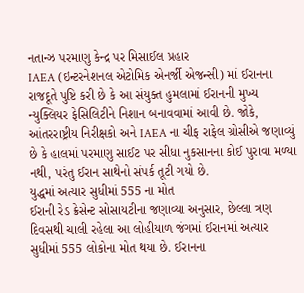નતાન્ઝ પરમાણુ કેન્દ્ર પર મિસાઈલ પ્રહાર
IAEA (ઇન્ટરનેશનલ એટોમિક એનર્જી એજન્સી) માં ઈરાનના રાજદૂતે પુષ્ટિ કરી છે કે આ સંયુક્ત હુમલામાં ઈરાનની મુખ્ય ન્યુક્લિયર ફેસિલિટીને નિશાન બનાવવામાં આવી છે. જોકે, આંતરરાષ્ટ્રીય નિરીક્ષકો અને IAEA ના ચીફ રાફેલ ગ્રોસીએ જણાવ્યું છે કે હાલમાં પરમાણુ સાઈટ પર સીધા નુકસાનના કોઈ પુરાવા મળ્યા નથી, પરંતુ ઈરાન સાથેનો સંપર્ક તૂટી ગયો છે.
યુદ્ધમાં અત્યાર સુધીમાં 555 ના મોત
ઈરાની રેડ ક્રેસેન્ટ સોસાયટીના જણાવ્યા અનુસાર, છેલ્લા ત્રણ દિવસથી ચાલી રહેલા આ લોહીયાળ જંગમાં ઈરાનમાં અત્યાર સુધીમાં 555 લોકોના મોત થયા છે. ઈરાનના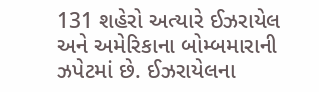131 શહેરો અત્યારે ઈઝરાયેલ અને અમેરિકાના બોમ્બમારાની ઝપેટમાં છે. ઈઝરાયેલના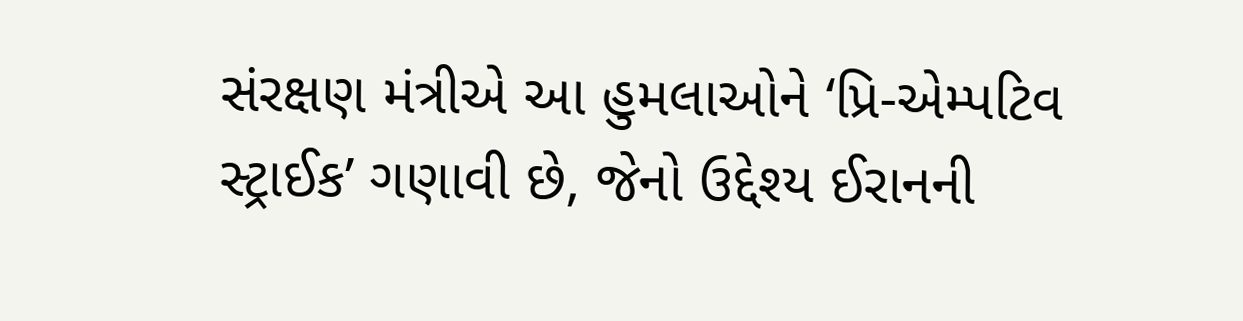સંરક્ષણ મંત્રીએ આ હુમલાઓને ‘પ્રિ-એમ્પટિવ સ્ટ્રાઈક’ ગણાવી છે, જેનો ઉદ્દેશ્ય ઈરાનની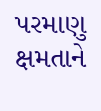પરમાણુ ક્ષમતાને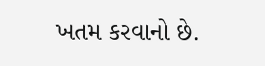ખતમ કરવાનો છે.